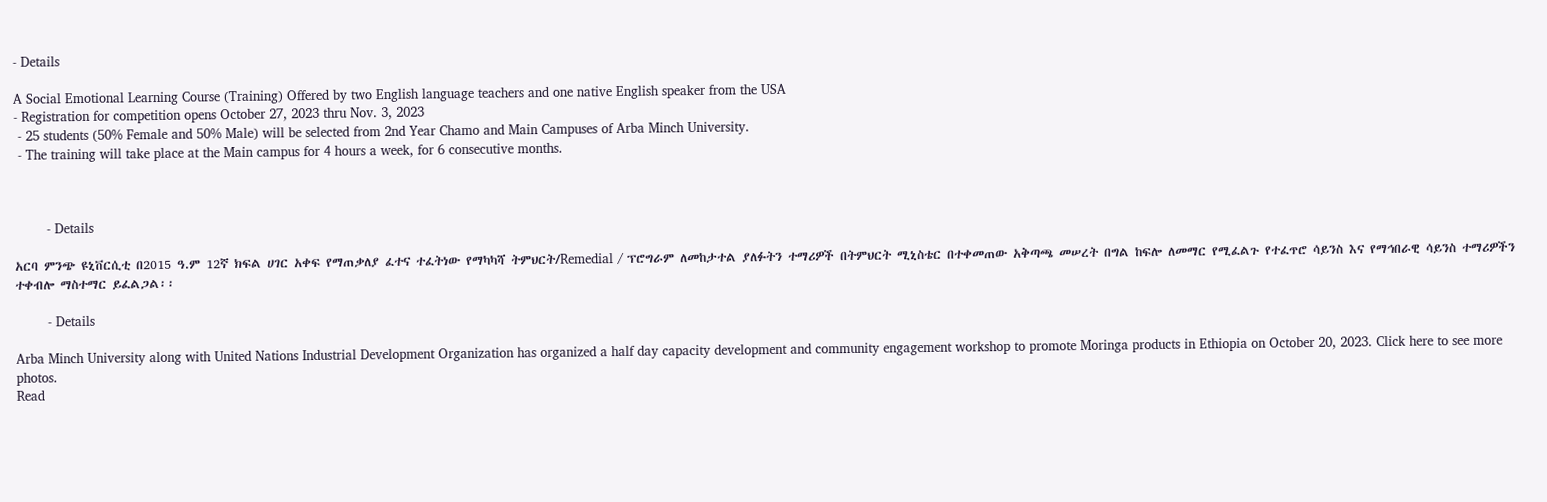- Details

A Social Emotional Learning Course (Training) Offered by two English language teachers and one native English speaker from the USA
- Registration for competition opens October 27, 2023 thru Nov. 3, 2023
 - 25 students (50% Female and 50% Male) will be selected from 2nd Year Chamo and Main Campuses of Arba Minch University.
 - The training will take place at the Main campus for 4 hours a week, for 6 consecutive months.



        - Details

አርባ ምንጭ ዩኒቨርሲቲ በ2015 ዓ.ም 12ኛ ክፍል ሀገር አቀፍ የማጠቃለያ ፈተና ተፈትነው የማካካሻ ትምህርት/Remedial / ፕሮግራም ለመከታተል ያለፉትን ተማሪዎች በትምህርት ሚኒስቴር በተቀመጠው አቅጣጫ መሠረት በግል ከፍሎ ለመማር የሚፈልጉ የተፈጥሮ ሳይንስ እና የማኅበራዊ ሳይንስ ተማሪዎችን ተቀብሎ ማስተማር ይፈልጋል፡፡

        - Details

Arba Minch University along with United Nations Industrial Development Organization has organized a half day capacity development and community engagement workshop to promote Moringa products in Ethiopia on October 20, 2023. Click here to see more photos.
Read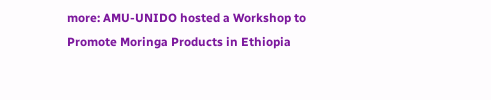more: AMU-UNIDO hosted a Workshop to Promote Moringa Products in Ethiopia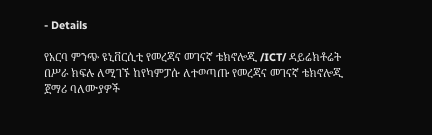- Details

የአርባ ምንጭ ዩኒቨርሲቲ የመረጃና መገናኛ ቴክኖሎጂ /ICT/ ዳይሬክቶሬት በሥራ ክፍሉ ለሚገኙ ከየካምፓሱ ለተወጣጡ የመረጃና መገናኛ ቴክኖሎጂ ጀማሪ ባለሙያዎች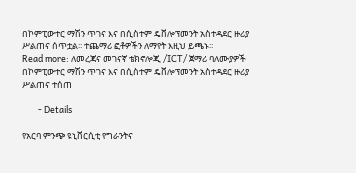በኮምፒውተር ማሽን ጥገና እና በሲስተም ዴቨሎፕመንት አስተዳደር ዙሪያ ሥልጠና ሰጥቷል፡፡ ተጨማሪ ፎቶዎችን ለማየት እዚህ ይጫኑ፡፡
Read more: ለመረጃና መገናኛ ቴክኖሎጂ /ICT/ ጀማሪ ባለሙያዎች በኮምፒውተር ማሽን ጥገና እና በሲስተም ዴቨሎፕመንት አስተዳደር ዙሪያ ሥልጠና ተሰጠ

        - Details

የአርባ ምንጭ ዩኒቨርሲቲ የግራንትና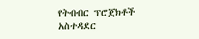የትብብር ፕሮጀክቶች አስተዳደር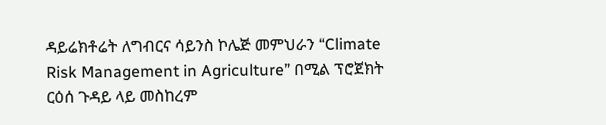ዳይሬክቶሬት ለግብርና ሳይንስ ኮሌጅ መምህራን “Climate Risk Management in Agriculture” በሚል ፕሮጀክት ርዕሰ ጉዳይ ላይ መስከረም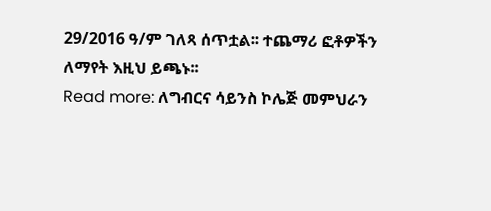29/2016 ዓ/ም ገለጻ ሰጥቷል፡፡ ተጨማሪ ፎቶዎችን ለማየት እዚህ ይጫኑ፡፡
Read more: ለግብርና ሳይንስ ኮሌጅ መምህራን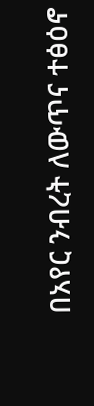በአየር ንብረት ለውጥና ተፅዕኖ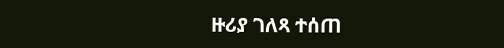ዙሪያ ገለጻ ተሰጠ